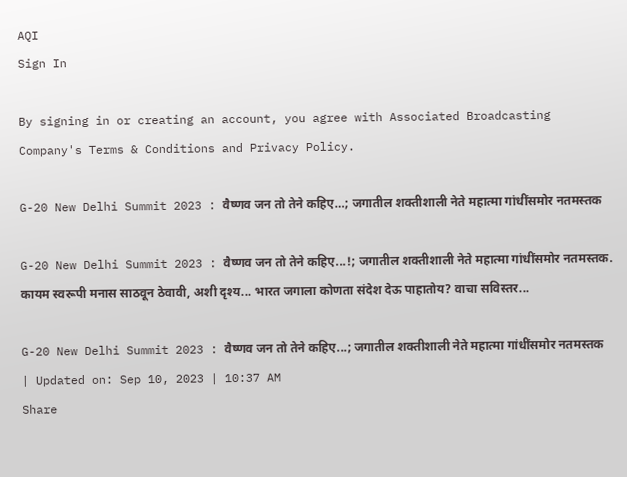AQI
Sign In

By signing in or creating an account, you agree with Associated Broadcasting Company's Terms & Conditions and Privacy Policy.

G-20 New Delhi Summit 2023 : वैष्णव जन तो तेने कहिए…; जगातील शक्तीशाली नेते महात्मा गांधींसमोर नतमस्तक

G-20 New Delhi Summit 2023 : वैष्णव जन तो तेने कहिए...!; जगातील शक्तीशाली नेते महात्मा गांधींसमोर नतमस्तक. कायम स्वरूपी मनास साठवून ठेवावी, अशी दृश्य... भारत जगाला कोणता संदेश देऊ पाहातोय? वाचा सविस्तर...

G-20 New Delhi Summit 2023 : वैष्णव जन तो तेने कहिए...; जगातील शक्तीशाली नेते महात्मा गांधींसमोर नतमस्तक
| Updated on: Sep 10, 2023 | 10:37 AM
Share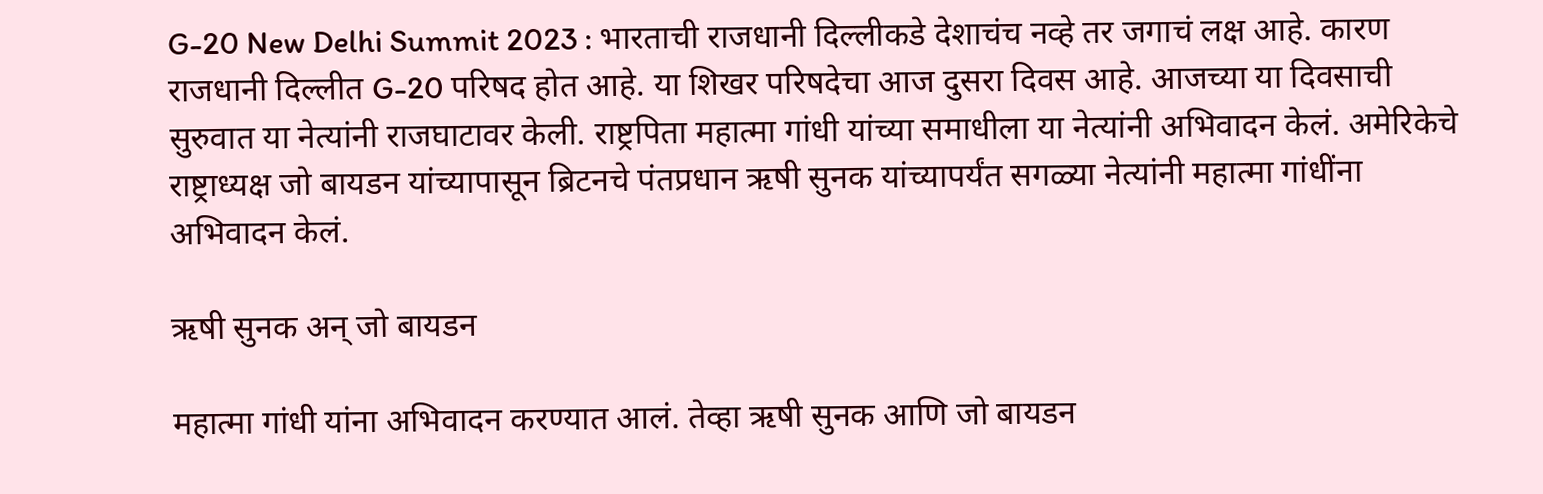G-20 New Delhi Summit 2023 : भारताची राजधानी दिल्लीकडे देशाचंच नव्हे तर जगाचं लक्ष आहे. कारण राजधानी दिल्लीत G-20 परिषद होत आहे. या शिखर परिषदेचा आज दुसरा दिवस आहे. आजच्या या दिवसाची सुरुवात या नेत्यांनी राजघाटावर केली. राष्ट्रपिता महात्मा गांधी यांच्या समाधीला या नेत्यांनी अभिवादन केलं. अमेरिकेचे राष्ट्राध्यक्ष जो बायडन यांच्यापासून ब्रिटनचे पंतप्रधान ऋषी सुनक यांच्यापर्यंत सगळ्या नेत्यांनी महात्मा गांधींना अभिवादन केलं.

ऋषी सुनक अन् जो बायडन

महात्मा गांधी यांना अभिवादन करण्यात आलं. तेव्हा ऋषी सुनक आणि जो बायडन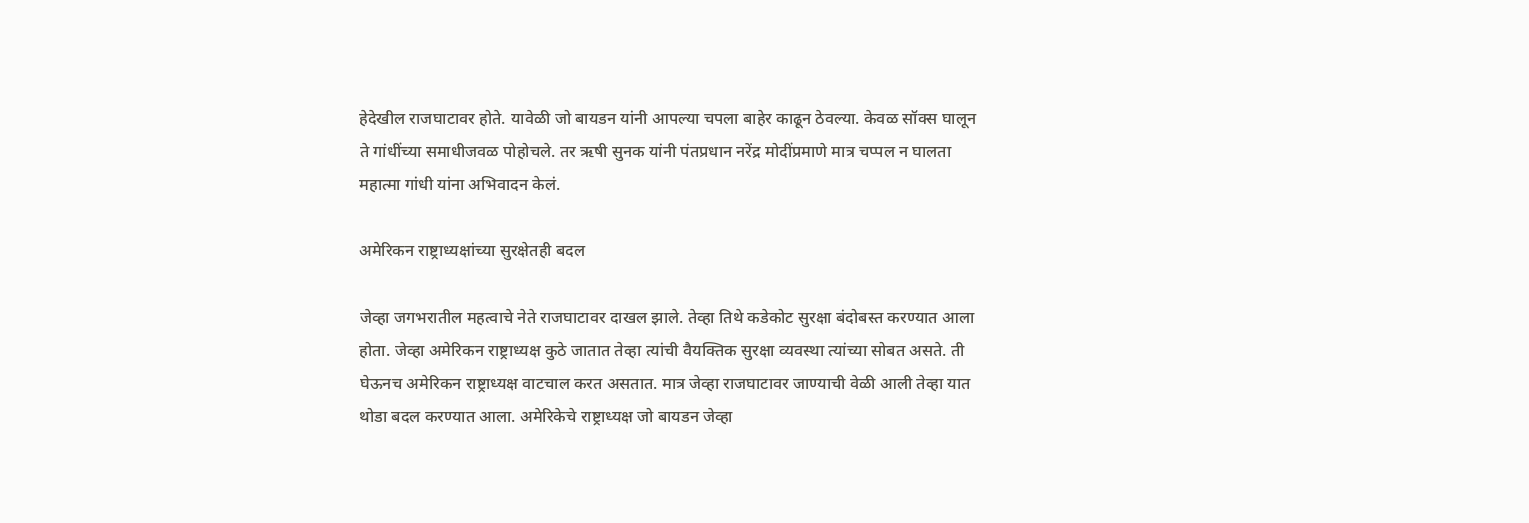हेदेखील राजघाटावर होते. यावेळी जो बायडन यांनी आपल्या चपला बाहेर काढून ठेवल्या. केवळ सॉक्स घालून ते गांधींच्या समाधीजवळ पोहोचले. तर ऋषी सुनक यांनी पंतप्रधान नरेंद्र मोदींप्रमाणे मात्र चप्पल न घालता महात्मा गांधी यांना अभिवादन केलं.

अमेरिकन राष्ट्राध्यक्षांच्या सुरक्षेतही बदल

जेव्हा जगभरातील महत्वाचे नेते राजघाटावर दाखल झाले. तेव्हा तिथे कडेकोट सुरक्षा बंदोबस्त करण्यात आला होता. जेव्हा अमेरिकन राष्ट्राध्यक्ष कुठे जातात तेव्हा त्यांची वैयक्तिक सुरक्षा व्यवस्था त्यांच्या सोबत असते. ती घेऊनच अमेरिकन राष्ट्राध्यक्ष वाटचाल करत असतात. मात्र जेव्हा राजघाटावर जाण्याची वेळी आली तेव्हा यात थोडा बदल करण्यात आला. अमेरिकेचे राष्ट्राध्यक्ष जो बायडन जेव्हा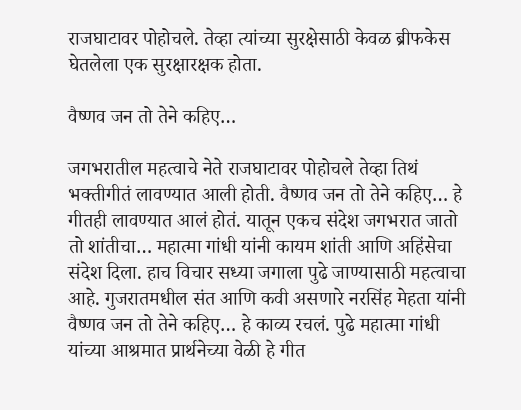राजघाटावर पोहोचले. तेव्हा त्यांच्या सुरक्षेसाठी केवळ ब्रीफकेस घेतलेला एक सुरक्षारक्षक होता.

वैष्णव जन तो तेने कहिए…

जगभरातील महत्वाचे नेते राजघाटावर पोहोचले तेव्हा तिथं भक्तीगीतं लावण्यात आली होती. वैष्णव जन तो तेने कहिए… हे गीतही लावण्यात आलं होतं. यातून एकच संदेश जगभरात जातो तो शांतीचा… महात्मा गांधी यांनी कायम शांती आणि अहिंसेचा संदेश दिला. हाच विचार सध्या जगाला पुढे जाण्यासाठी महत्वाचा आहे. गुजरातमधील संत आणि कवी असणारे नरसिंह मेहता यांनी वैष्णव जन तो तेने कहिए… हे काव्य रचलं. पुढे महात्मा गांधी यांच्या आश्रमात प्रार्थनेच्या वेळी हे गीत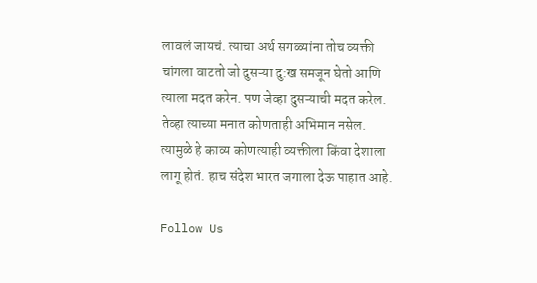लावलं जायचं. त्याचा अर्थ सगळ्यांना तोच व्यक्ती चांगला वाटतो जो दुसऱ्या दु:ख समजून घेतो आणि त्याला मदत करेन. पण जेव्हा दुसऱ्याची मदत करेल. तेव्हा त्याच्या मनात कोणताही अभिमान नसेल. त्यामुळे हे काव्य कोणत्याही व्यक्तीला किंवा देशाला लागू होतं. हाच संदेश भारत जगाला देऊ पाहात आहे.

Follow Us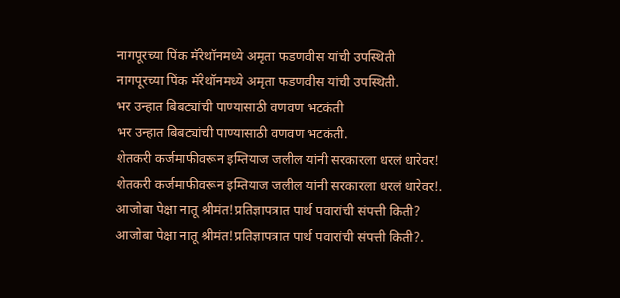नागपूरच्या पिंक मॅरेथॉनमध्ये अमृता फडणवीस यांची उपस्थिती
नागपूरच्या पिंक मॅरेथॉनमध्ये अमृता फडणवीस यांची उपस्थिती.
भर उन्हात बिबट्यांची पाण्यासाठी वणवण भटकंती
भर उन्हात बिबट्यांची पाण्यासाठी वणवण भटकंती.
शेतकरी कर्जमाफीवरून इम्तियाज जलील यांनी सरकारला धरलं धारेवर!
शेतकरी कर्जमाफीवरून इम्तियाज जलील यांनी सरकारला धरलं धारेवर!.
आजोबा पेक्षा नातू श्रीमंत!प्रतिज्ञापत्रात पार्थ पवारांची संपत्ती किती?
आजोबा पेक्षा नातू श्रीमंत!प्रतिज्ञापत्रात पार्थ पवारांची संपत्ती किती?.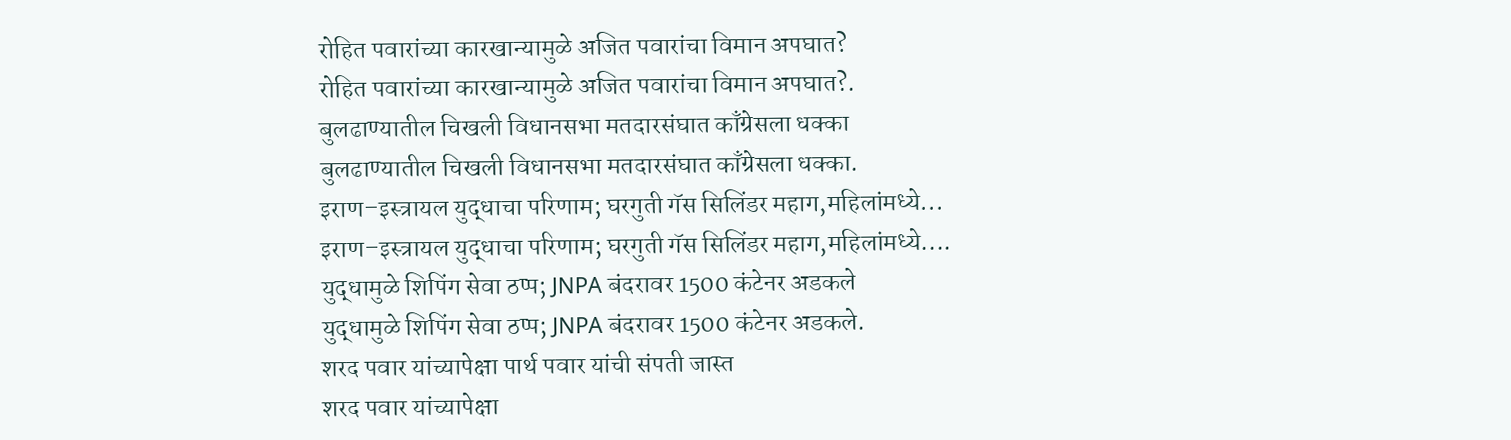रोहित पवारांच्या कारखान्यामुळे अजित पवारांचा विमान अपघात?
रोहित पवारांच्या कारखान्यामुळे अजित पवारांचा विमान अपघात?.
बुलढाण्यातील चिखली विधानसभा मतदारसंघात काँग्रेसला धक्का
बुलढाण्यातील चिखली विधानसभा मतदारसंघात काँग्रेसला धक्का.
इराण–इस्त्रायल युद्धाचा परिणाम; घरगुती गॅस सिलिंडर महाग,महिलांमध्ये...
इराण–इस्त्रायल युद्धाचा परिणाम; घरगुती गॅस सिलिंडर महाग,महिलांमध्ये....
युद्धामुळे शिपिंग सेवा ठप्प; JNPA बंदरावर 1500 कंटेनर अडकले
युद्धामुळे शिपिंग सेवा ठप्प; JNPA बंदरावर 1500 कंटेनर अडकले.
शरद पवार यांच्यापेक्षा पार्थ पवार यांची संपती जास्त
शरद पवार यांच्यापेक्षा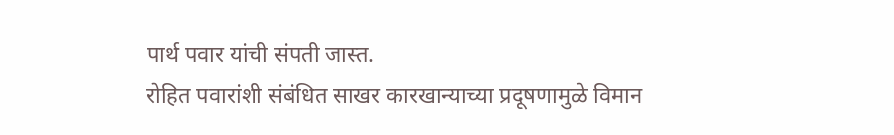पार्थ पवार यांची संपती जास्त.
रोहित पवारांशी संबंधित साखर कारखान्याच्या प्रदूषणामुळे विमान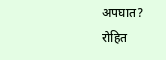अपघात?
रोहित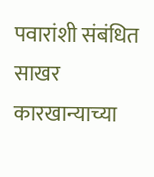पवारांशी संबंधित साखर कारखान्याच्या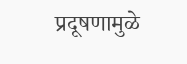प्रदूषणामुळे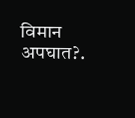विमान अपघात?.